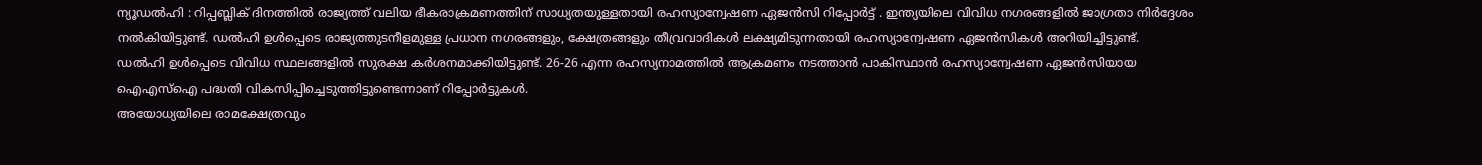ന്യൂഡൽഹി : റിപ്പബ്ലിക് ദിനത്തിൽ രാജ്യത്ത് വലിയ ഭീകരാക്രമണത്തിന് സാധ്യതയുള്ളതായി രഹസ്യാന്വേഷണ ഏജൻസി റിപ്പോർട്ട് . ഇന്ത്യയിലെ വിവിധ നഗരങ്ങളിൽ ജാഗ്രതാ നിർദ്ദേശം നൽകിയിട്ടുണ്ട്. ഡൽഹി ഉൾപ്പെടെ രാജ്യത്തുടനീളമുള്ള പ്രധാന നഗരങ്ങളും, ക്ഷേത്രങ്ങളും തീവ്രവാദികൾ ലക്ഷ്യമിടുന്നതായി രഹസ്യാന്വേഷണ ഏജൻസികൾ അറിയിച്ചിട്ടുണ്ട്.
ഡൽഹി ഉൾപ്പെടെ വിവിധ സ്ഥലങ്ങളിൽ സുരക്ഷ കർശനമാക്കിയിട്ടുണ്ട്. 26-26 എന്ന രഹസ്യനാമത്തിൽ ആക്രമണം നടത്താൻ പാകിസ്ഥാൻ രഹസ്യാന്വേഷണ ഏജൻസിയായ ഐഎസ്ഐ പദ്ധതി വികസിപ്പിച്ചെടുത്തിട്ടുണ്ടെന്നാണ് റിപ്പോർട്ടുകൾ.
അയോധ്യയിലെ രാമക്ഷേത്രവും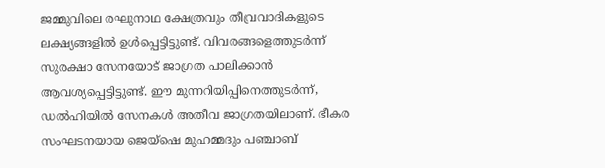ജമ്മുവിലെ രഘുനാഥ ക്ഷേത്രവും തീവ്രവാദികളുടെ ലക്ഷ്യങ്ങളിൽ ഉൾപ്പെട്ടിട്ടുണ്ട്. വിവരങ്ങളെത്തുടർന്ന് സുരക്ഷാ സേനയോട് ജാഗ്രത പാലിക്കാൻ ആവശ്യപ്പെട്ടിട്ടുണ്ട്. ഈ മുന്നറിയിപ്പിനെത്തുടർന്ന്, ഡൽഹിയിൽ സേനകൾ അതീവ ജാഗ്രതയിലാണ്. ഭീകര സംഘടനയായ ജെയ്ഷെ മുഹമ്മദും പഞ്ചാബ്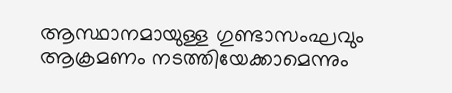ആസ്ഥാനമായുള്ള ഗുണ്ടാസംഘവും ആക്രമണം നടത്തിയേക്കാമെന്നും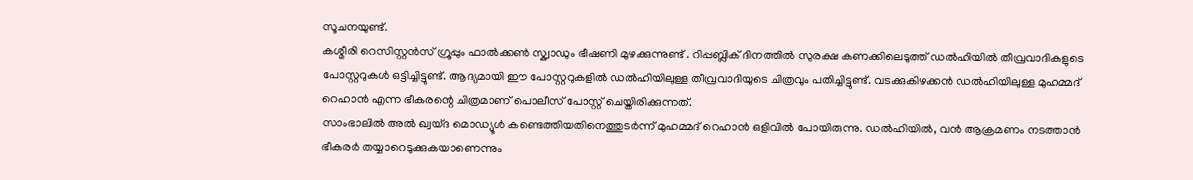സൂചനയുണ്ട്.
കശ്മീരി റെസിസ്റ്റൻസ് ഗ്രൂപ്പും ഫാൽക്കൺ സ്ക്വാഡും ഭീഷണി മുഴക്കുന്നുണ്ട് . റിപ്പബ്ലിക് ദിനത്തിൽ സുരക്ഷ കണക്കിലെടുത്ത് ഡൽഹിയിൽ തീവ്രവാദികളുടെ പോസ്റ്ററുകൾ ഒട്ടിച്ചിട്ടുണ്ട്. ആദ്യമായി ഈ പോസ്റ്ററുകളിൽ ഡൽഹിയിലുള്ള തീവ്രവാദിയുടെ ചിത്രവും പതിച്ചിട്ടുണ്ട്. വടക്കുകിഴക്കൻ ഡൽഹിയിലുള്ള മുഹമ്മദ് റെഹാൻ എന്ന ഭീകരന്റെ ചിത്രമാണ് പൊലീസ് പോസ്റ്റ് ചെയ്തിരിക്കുന്നത്.
സാംഭാലിൽ അൽ ഖ്വയ്ദ മൊഡ്യൂൾ കണ്ടെത്തിയതിനെത്തുടർന്ന് മുഹമ്മദ് റെഹാൻ ഒളിവിൽ പോയിരുന്നു. ഡൽഹിയിൽ, വൻ ആക്രമണം നടത്താൻ ഭീകരർ തയ്യാറെടുക്കുകയാണെന്നും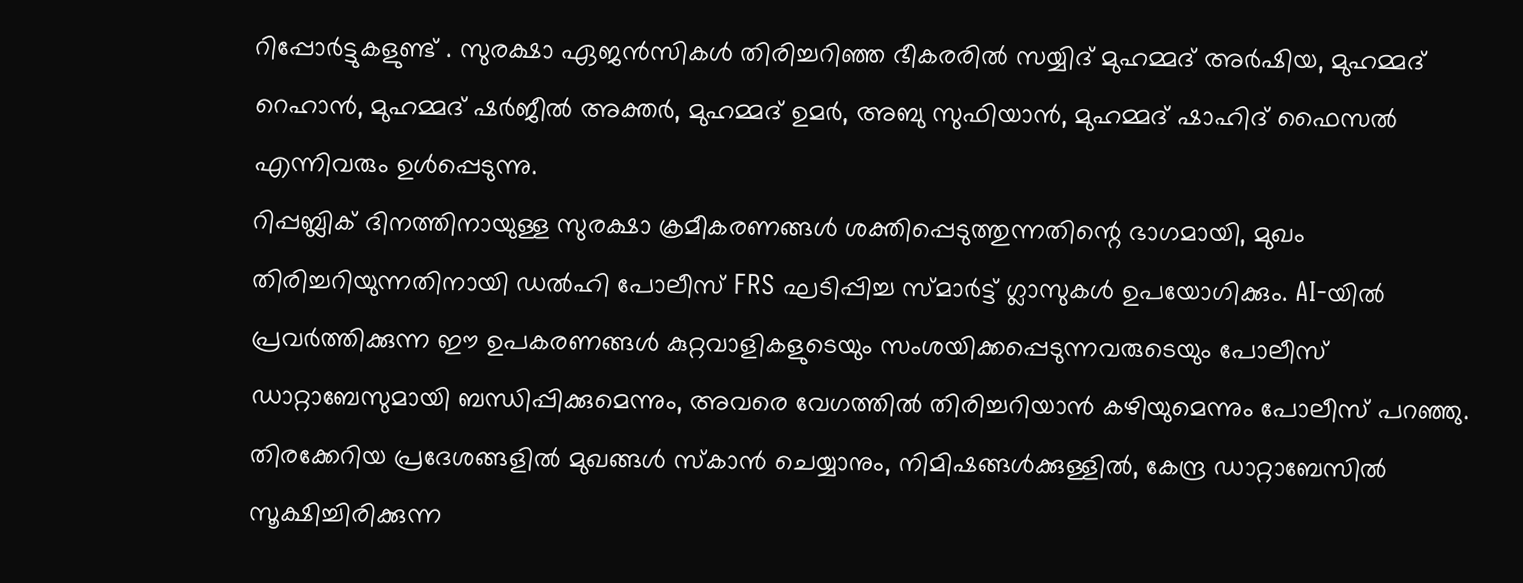റിപ്പോർട്ടുകളുണ്ട് . സുരക്ഷാ ഏജൻസികൾ തിരിച്ചറിഞ്ഞ ഭീകരരിൽ സയ്യിദ് മുഹമ്മദ് അർഷിയ, മുഹമ്മദ് റെഹാൻ, മുഹമ്മദ് ഷർജീൽ അക്തർ, മുഹമ്മദ് ഉമർ, അബു സുഫിയാൻ, മുഹമ്മദ് ഷാഹിദ് ഫൈസൽ എന്നിവരും ഉൾപ്പെടുന്നു.
റിപ്പബ്ലിക് ദിനത്തിനായുള്ള സുരക്ഷാ ക്രമീകരണങ്ങൾ ശക്തിപ്പെടുത്തുന്നതിന്റെ ഭാഗമായി, മുഖം തിരിച്ചറിയുന്നതിനായി ഡൽഹി പോലീസ് FRS ഘടിപ്പിച്ച സ്മാർട്ട് ഗ്ലാസുകൾ ഉപയോഗിക്കും. AI-യിൽ പ്രവർത്തിക്കുന്ന ഈ ഉപകരണങ്ങൾ കുറ്റവാളികളുടെയും സംശയിക്കപ്പെടുന്നവരുടെയും പോലീസ് ഡാറ്റാബേസുമായി ബന്ധിപ്പിക്കുമെന്നും, അവരെ വേഗത്തിൽ തിരിച്ചറിയാൻ കഴിയുമെന്നും പോലീസ് പറഞ്ഞു. തിരക്കേറിയ പ്രദേശങ്ങളിൽ മുഖങ്ങൾ സ്കാൻ ചെയ്യാനും, നിമിഷങ്ങൾക്കുള്ളിൽ, കേന്ദ്ര ഡാറ്റാബേസിൽ സൂക്ഷിച്ചിരിക്കുന്ന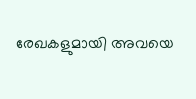രേഖകളുമായി അവയെ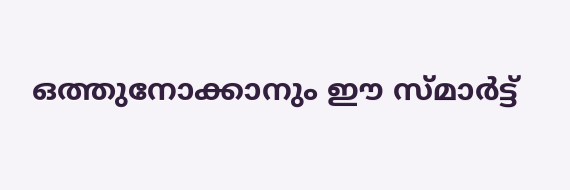ഒത്തുനോക്കാനും ഈ സ്മാർട്ട്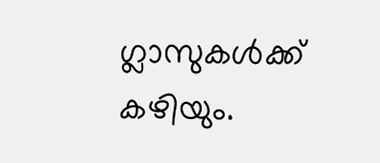ഗ്ലാസുകൾക്ക് കഴിയും.